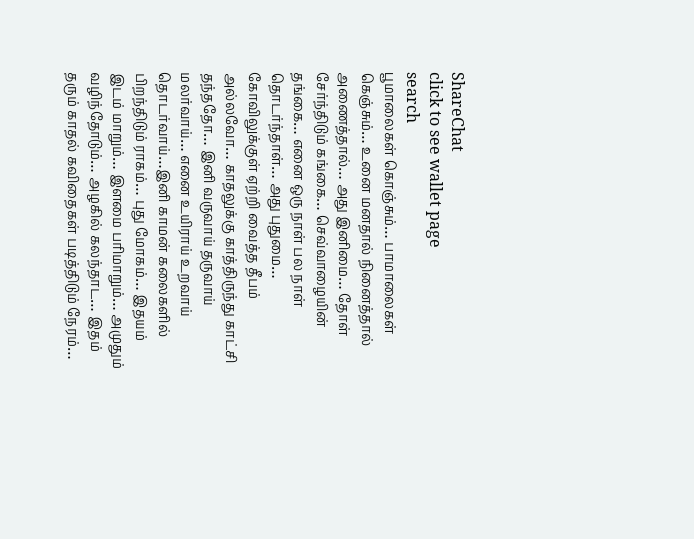ShareChat
click to see wallet page
search
பூமாலைகள் கொஞ்சும்… பாமாலைகள் கெஞ்சும்… உனை மனதால் நினைத்தால் அணைத்தால்… அது இனிமை… தோள் சேர்ந்திடும் கங்கை… செவ்வாழையின் தங்கை… எனை ஒரு நாள் பல நாள் தொடர்ந்தாள்… அது புதுமை… கோவிலுக்குள் ஏற்றி வைத்த தீபம் அல்லவோ… காதலுக்கு காத்திருந்து காட்சி தந்ததோ… இனி வருவாய் தருவாய் மலர்வாய்… எனை உயிராய் உறவாய் தொடர்வாய்…இனி காமன் கலைகளில் பிறந்திடும் ராகம்… புது மோகம்… இதயம் இடம் மாறும்… இளமை பரிமாறும்… அமுதும் வழிந்தோடும்… அழகில் கலந்தாட… இதம் தரும் காதல் கவிதைகள் படித்திடும் நேரம்…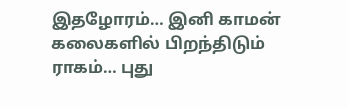இதழோரம்… இனி காமன் கலைகளில் பிறந்திடும் ராகம்… புது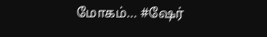மோகம்… #ஷேர்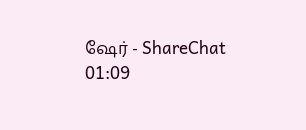ஷேர் - ShareChat
01:09